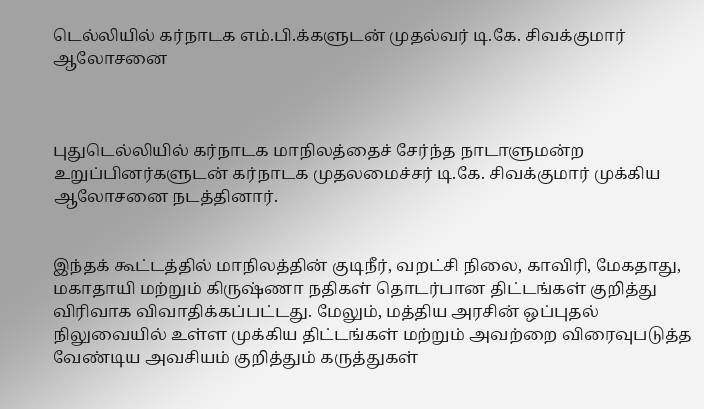டெல்லியில் கர்நாடக எம்.பி.க்களுடன் முதல்வர் டி.கே. சிவக்குமார் ஆலோசனை



புதுடெல்லியில் கர்நாடக மாநிலத்தைச் சேர்ந்த நாடாளுமன்ற உறுப்பினர்களுடன் கர்நாடக முதலமைச்சர் டி.கே. சிவக்குமார் முக்கிய ஆலோசனை நடத்தினார்.


இந்தக் கூட்டத்தில் மாநிலத்தின் குடிநீர், வறட்சி நிலை, காவிரி, மேகதாது, மகாதாயி மற்றும் கிருஷ்ணா நதிகள் தொடர்பான திட்டங்கள் குறித்து விரிவாக விவாதிக்கப்பட்டது. மேலும், மத்திய அரசின் ஒப்புதல் நிலுவையில் உள்ள முக்கிய திட்டங்கள் மற்றும் அவற்றை விரைவுபடுத்த வேண்டிய அவசியம் குறித்தும் கருத்துகள்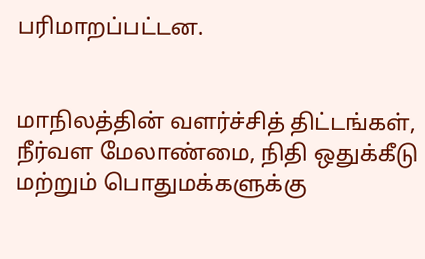பரிமாறப்பட்டன.


மாநிலத்தின் வளர்ச்சித் திட்டங்கள், நீர்வள மேலாண்மை, நிதி ஒதுக்கீடு மற்றும் பொதுமக்களுக்கு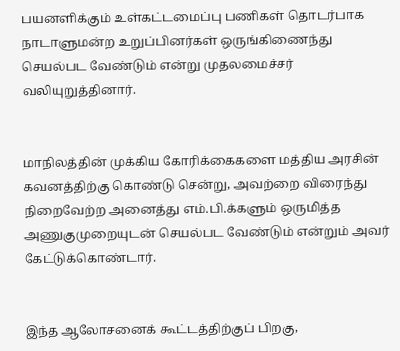பயனளிக்கும் உள்கட்டமைப்பு பணிகள் தொடர்பாக நாடாளுமன்ற உறுப்பினர்கள் ஒருங்கிணைந்து செயல்பட வேண்டும் என்று முதலமைச்சர் வலியுறுத்தினார்.


மாநிலத்தின் முக்கிய கோரிக்கைகளை மத்திய அரசின் கவனத்திற்கு கொண்டு சென்று, அவற்றை விரைந்து நிறைவேற்ற அனைத்து எம்.பி.க்களும் ஒருமித்த அணுகுமுறையுடன் செயல்பட வேண்டும் என்றும் அவர் கேட்டுக்கொண்டார்.


இந்த ஆலோசனைக் கூட்டத்திற்குப் பிறகு,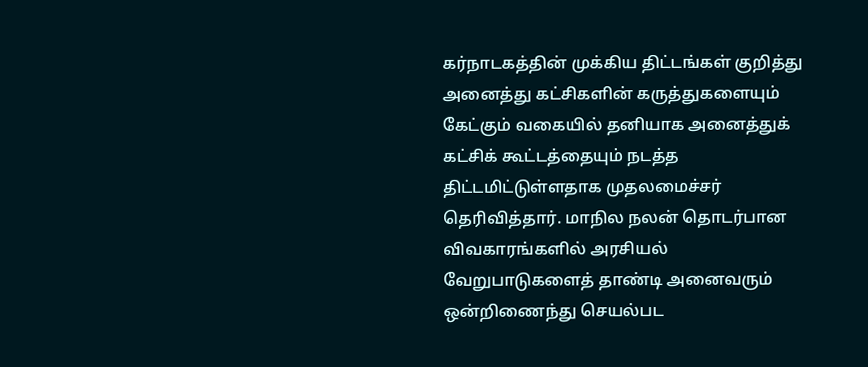கர்நாடகத்தின் முக்கிய திட்டங்கள் குறித்து அனைத்து கட்சிகளின் கருத்துகளையும் கேட்கும் வகையில் தனியாக அனைத்துக் கட்சிக் கூட்டத்தையும் நடத்த திட்டமிட்டுள்ளதாக முதலமைச்சர் தெரிவித்தார். மாநில நலன் தொடர்பான விவகாரங்களில் அரசியல் வேறுபாடுகளைத் தாண்டி அனைவரும் ஒன்றிணைந்து செயல்பட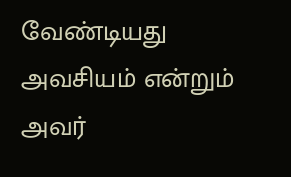வேண்டியது அவசியம் என்றும் அவர்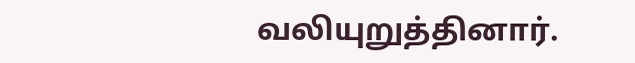வலியுறுத்தினார்.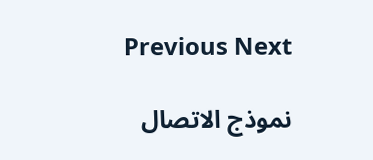Previous Next

نموذج الاتصال